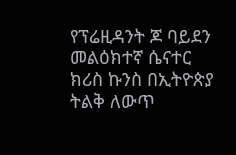የፕሬዚዳንት ጆ ባይደን መልዕክተኛ ሴናተር ክሪስ ኩንስ በኢትዮጵያ ትልቅ ለውጥ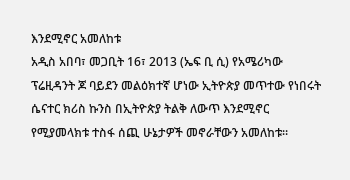እንደሚኖር አመለከቱ
አዲስ አበባ፣ መጋቢት 16፣ 2013 (ኤፍ ቢ ሲ) የአሜሪካው ፕሬዚዳንት ጆ ባይደን መልዕክተኛ ሆነው ኢትዮጵያ መጥተው የነበሩት ሴናተር ክሪስ ኩንስ በኢትዮጵያ ትልቅ ለውጥ እንደሚኖር የሚያመላክቱ ተስፋ ሰጪ ሁኔታዎች መኖራቸውን አመለከቱ።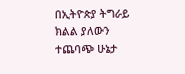በኢትዮጵያ ትግራይ ክልል ያለውን ተጨባጭ ሁኔታ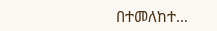በተመለከተ…